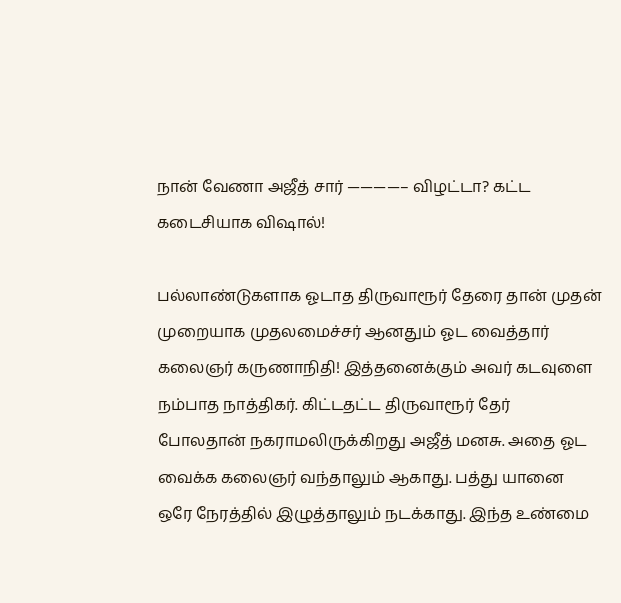நான் வேணா அஜீத் சார் ————– விழட்டா? கட்ட கடைசியாக விஷால்!

பல்லாண்டுகளாக ஓடாத திருவாரூர் தேரை தான் முதன் முறையாக முதலமைச்சர் ஆனதும் ஓட வைத்தார் கலைஞர் கருணாநிதி! இத்தனைக்கும் அவர் கடவுளை நம்பாத நாத்திகர். கிட்டதட்ட திருவாரூர் தேர் போலதான் நகராமலிருக்கிறது அஜீத் மனசு. அதை ஓட வைக்க கலைஞர் வந்தாலும் ஆகாது. பத்து யானை ஒரே நேரத்தில் இழுத்தாலும் நடக்காது. இந்த உண்மை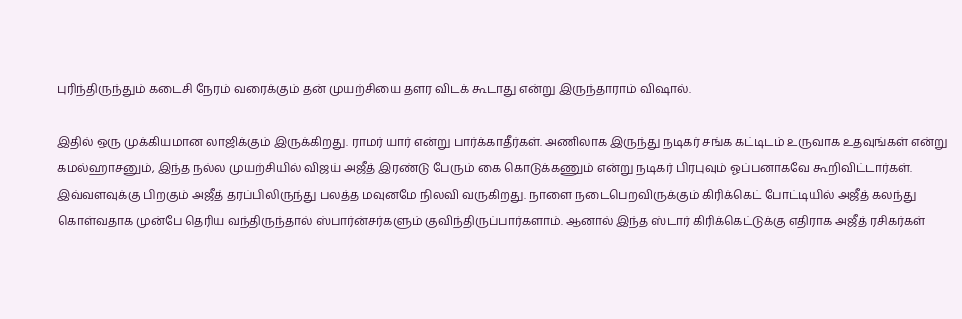புரிந்திருந்தும் கடைசி நேரம் வரைக்கும் தன் முயற்சியை தளர விடக் கூடாது என்று இருந்தாராம் விஷால்.

இதில் ஒரு முக்கியமான லாஜிக்கும் இருக்கிறது. ராமர் யார் என்று பார்க்காதீர்கள். அணிலாக இருந்து நடிகர் சங்க கட்டிடம் உருவாக உதவுங்கள் என்று கமல்ஹாசனும், இந்த நல்ல முயற்சியில் விஜய் அஜீத் இரண்டு பேரும் கை கொடுக்கணும் என்று நடிகர் பிரபுவும் ஓப்பனாகவே கூறிவிட்டார்கள். இவ்வளவுக்கு பிறகும் அஜீத் தரப்பிலிருந்து பலத்த மவுனமே நிலவி வருகிறது. நாளை நடைபெறவிருக்கும் கிரிக்கெட் போட்டியில் அஜீத் கலந்து கொள்வதாக முன்பே தெரிய வந்திருந்தால் ஸ்பார்ன்சர்களும் குவிந்திருப்பார்களாம். ஆனால் இந்த ஸ்டார் கிரிக்கெட்டுக்கு எதிராக அஜீத் ரசிகர்கள்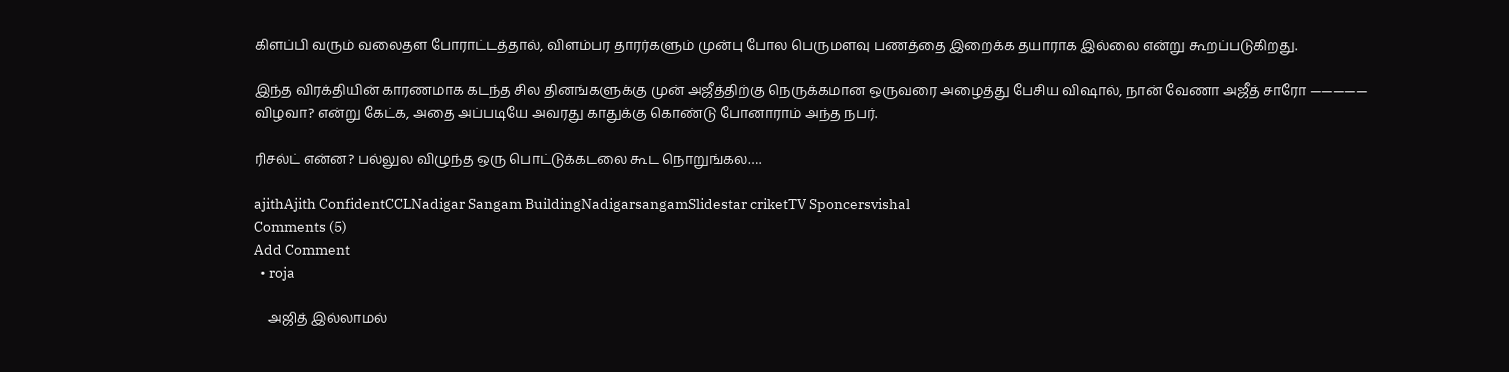கிளப்பி வரும் வலைதள போராட்டத்தால், விளம்பர தாரர்களும் முன்பு போல பெருமளவு பணத்தை இறைக்க தயாராக இல்லை என்று கூறப்படுகிறது.

இந்த விரக்தியின் காரணமாக கடந்த சில தினங்களுக்கு முன் அஜீத்திற்கு நெருக்கமான ஒருவரை அழைத்து பேசிய விஷால், நான் வேணா அஜீத் சாரோ ————— விழவா? என்று கேட்க, அதை அப்படியே அவரது காதுக்கு கொண்டு போனாராம் அந்த நபர்.

ரிசல்ட் என்ன? பல்லுல விழுந்த ஒரு பொட்டுக்கடலை கூட நொறுங்கல….

ajithAjith ConfidentCCLNadigar Sangam BuildingNadigarsangamSlidestar criketTV Sponcersvishal
Comments (5)
Add Comment
  • roja

    அஜித் இல்லாமல்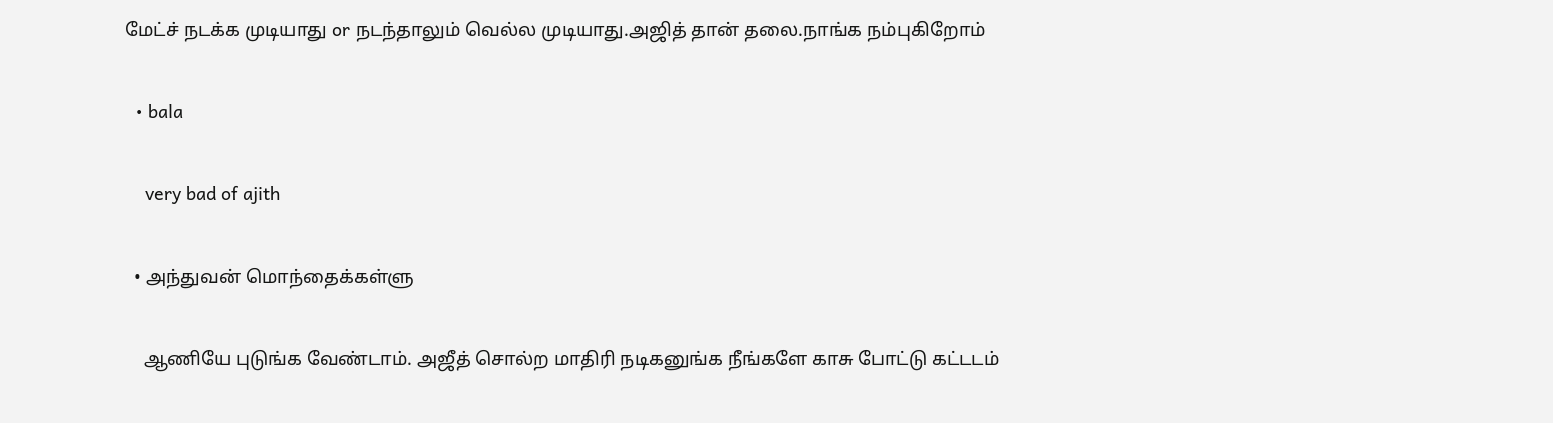மேட்ச் நடக்க முடியாது or நடந்தாலும் வெல்ல முடியாது.அஜித் தான் தலை.நாங்க நம்புகிறோம்

  • bala

    very bad of ajith

  • அந்துவன் மொந்தைக்கள்ளு

    ஆணியே புடுங்க வேண்டாம். அஜீத் சொல்ற மாதிரி நடிகனுங்க நீங்களே காசு போட்டு கட்டடம்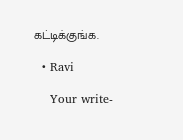கட்டிக்குங்க.

  • Ravi

    Your write-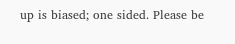up is biased; one sided. Please be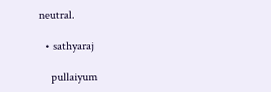neutral.

  • sathyaraj

    pullaiyum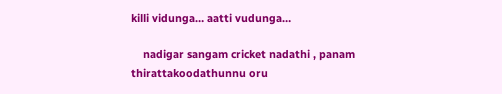killi vidunga… aatti vudunga…

    nadigar sangam cricket nadathi , panam thirattakoodathunnu oru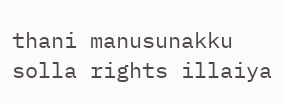thani manusunakku solla rights illaiya